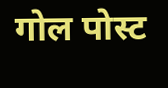गोल पोस्ट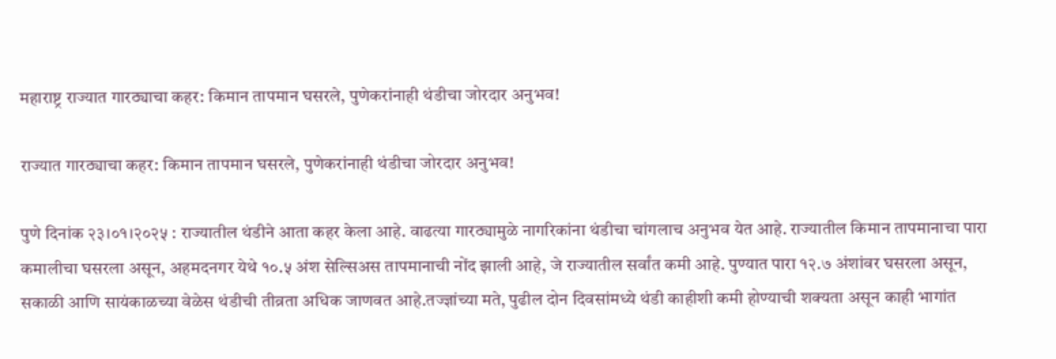महाराष्ट्र राज्यात गारठ्याचा कहर: किमान तापमान घसरले, पुणेकरांनाही थंडीचा जोरदार अनुभव!

राज्यात गारठ्याचा कहर: किमान तापमान घसरले, पुणेकरांनाही थंडीचा जोरदार अनुभव!

पुणे दिनांक २३।०१।२०२५ : राज्यातील थंडीने आता कहर केला आहे. वाढत्या गारठ्यामुळे नागरिकांना थंडीचा चांगलाच अनुभव येत आहे. राज्यातील किमान तापमानाचा पारा कमालीचा घसरला असून, अहमदनगर येथे १०.५ अंश सेल्सिअस तापमानाची नोंद झाली आहे, जे राज्यातील सर्वांत कमी आहे. पुण्यात पारा १२.७ अंशांवर घसरला असून, सकाळी आणि सायंकाळच्या वेळेस थंडीची तीव्रता अधिक जाणवत आहे.तज्ज्ञांच्या मते, पुढील दोन दिवसांमध्ये थंडी काहीशी कमी होण्याची शक्यता असून काही भागांत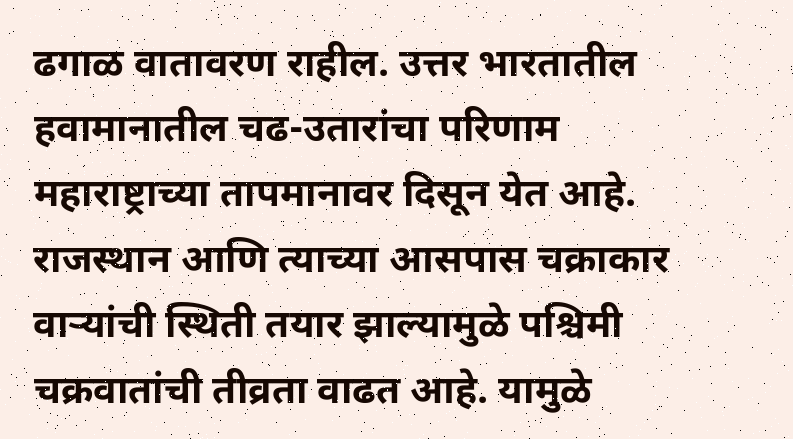ढगाळ वातावरण राहील. उत्तर भारतातील हवामानातील चढ-उतारांचा परिणाम महाराष्ट्राच्या तापमानावर दिसून येत आहे. राजस्थान आणि त्याच्या आसपास चक्राकार वाऱ्यांची स्थिती तयार झाल्यामुळे पश्चिमी चक्रवातांची तीव्रता वाढत आहे. यामुळे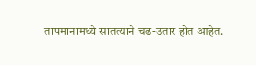तापमानामध्ये सातत्याने चढ-उतार होत आहेत.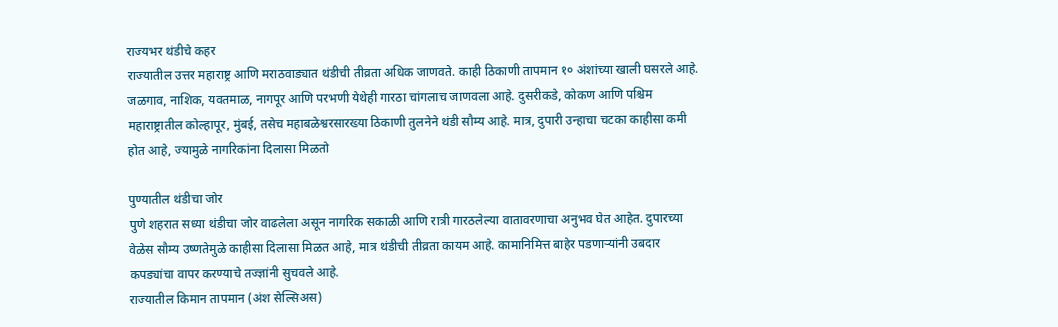राज्यभर थंडीचे कहर
राज्यातील उत्तर महाराष्ट्र आणि मराठवाड्यात थंडीची तीव्रता अधिक जाणवते. काही ठिकाणी तापमान १० अंशांच्या खाली घसरले आहे. जळगाव, नाशिक, यवतमाळ, नागपूर आणि परभणी येथेही गारठा चांगलाच जाणवला आहे. दुसरीकडे, कोकण आणि पश्चिम महाराष्ट्रातील कोल्हापूर, मुंबई, तसेच महाबळेश्वरसारख्या ठिकाणी तुलनेने थंडी सौम्य आहे. मात्र, दुपारी उन्हाचा चटका काहीसा कमी होत आहे, ज्यामुळे नागरिकांना दिलासा मिळतो

पुण्यातील थंडीचा जोर
पुणे शहरात सध्या थंडीचा जोर वाढलेला असून नागरिक सकाळी आणि रात्री गारठलेल्या वातावरणाचा अनुभव घेत आहेत. दुपारच्या वेळेस सौम्य उष्णतेमुळे काहीसा दिलासा मिळत आहे, मात्र थंडीची तीव्रता कायम आहे. कामानिमित्त बाहेर पडणाऱ्यांनी उबदार कपड्यांचा वापर करण्याचे तज्ज्ञांनी सुचवले आहे.
राज्यातील किमान तापमान (अंश सेल्सिअस)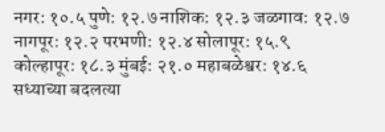नगर: १०.५ पुणे: १२.७ नाशिक: १२.३ जळगाव: १२.७ नागपूर: १२.२ परभणी: १२.४ सोलापूर: १५.९
कोल्हापूर: १८.३ मुंबई: २१.० महाबळेश्वर: १४.६
सध्याच्या बदलत्या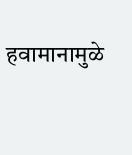हवामानामुळे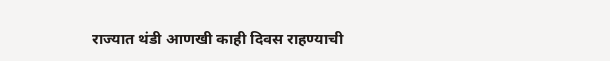राज्यात थंडी आणखी काही दिवस राहण्याची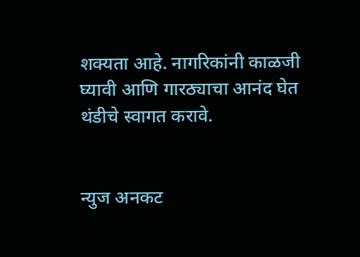शक्यता आहे. नागरिकांनी काळजी घ्यावी आणि गारठ्याचा आनंद घेत थंडीचे स्वागत करावे.


न्युज अनकट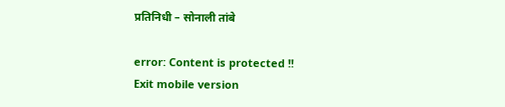प्रतिनिधी – सोनाली तांबे

error: Content is protected !!
Exit mobile version